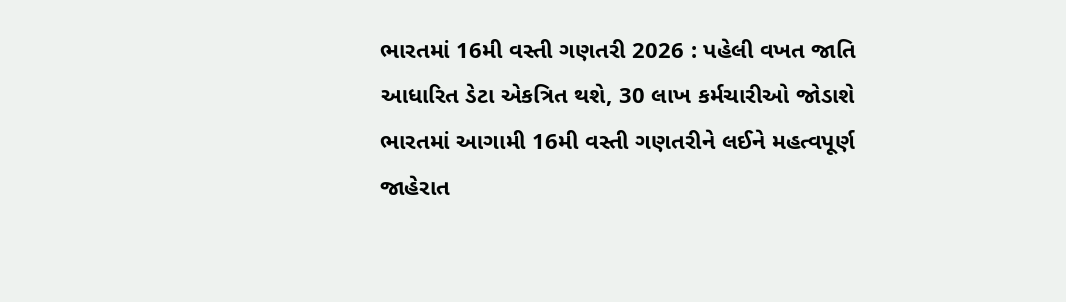ભારતમાં 16મી વસ્તી ગણતરી 2026 : પહેલી વખત જાતિ આધારિત ડેટા એકત્રિત થશે, 30 લાખ કર્મચારીઓ જોડાશે
ભારતમાં આગામી 16મી વસ્તી ગણતરીને લઈને મહત્વપૂર્ણ જાહેરાત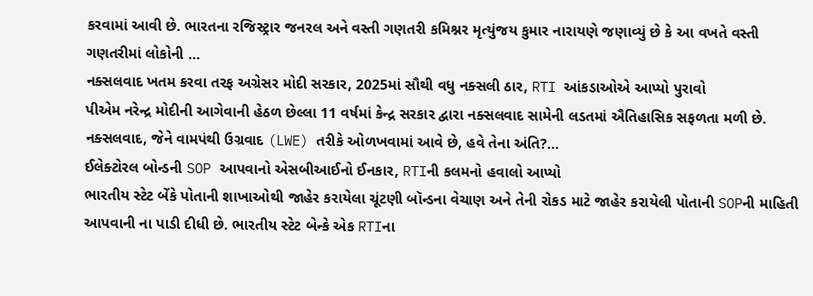કરવામાં આવી છે. ભારતના રજિસ્ટ્રાર જનરલ અને વસ્તી ગણતરી કમિશ્નર મૃત્યુંજય કુમાર નારાયણે જણાવ્યું છે કે આ વખતે વસ્તી ગણતરીમાં લોકોની ...
નક્સલવાદ ખતમ કરવા તરફ અગ્રેસર મોદી સરકાર, 2025માં સૌથી વધુ નક્સલી ઠાર, RTI આંકડાઓએ આપ્યો પુરાવો
પીએમ નરેન્દ્ર મોદીની આગેવાની હેઠળ છેલ્લા 11 વર્ષમાં કેન્દ્ર સરકાર દ્વારા નક્સલવાદ સામેની લડતમાં ઐતિહાસિક સફળતા મળી છે. નક્સલવાદ, જેને વામપંથી ઉગ્રવાદ (LWE) તરીકે ઓળખવામાં આવે છે, હવે તેના અંતિ?...
ઈલેક્ટોરલ બોન્ડની SOP આપવાનો એસબીઆઈનો ઈનકાર, RTIની કલમનો હવાલો આપ્યો
ભારતીય સ્ટેટ બેંકે પોતાની શાખાઓથી જાહેર કરાયેલા ચૂંટણી બૉન્ડના વેચાણ અને તેની રોકડ માટે જાહેર કરાયેલી પોતાની SOPની માહિતી આપવાની ના પાડી દીધી છે. ભારતીય સ્ટેટ બેન્કે એક RTIના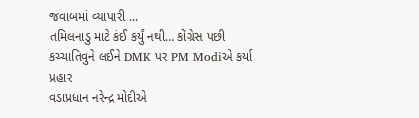જવાબમાં વ્યાપારી ...
તમિલનાડુ માટે કંઈ કર્યું નથી… કોંગ્રેસ પછી કચ્ચાતિવુને લઈને DMK પર PM Modiએ કર્યા પ્રહાર
વડાપ્રધાન નરેન્દ્ર મોદીએ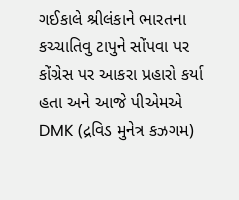ગઈકાલે શ્રીલંકાને ભારતના કચ્ચાતિવુ ટાપુને સોંપવા પર કોંગ્રેસ પર આકરા પ્રહારો કર્યા હતા અને આજે પીએમએ DMK (દ્રવિડ મુનેત્ર કઝગમ)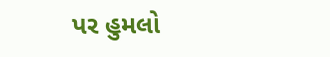પર હુમલો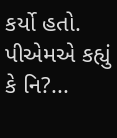કર્યો હતો. પીએમએ કહ્યું કે નિ?...